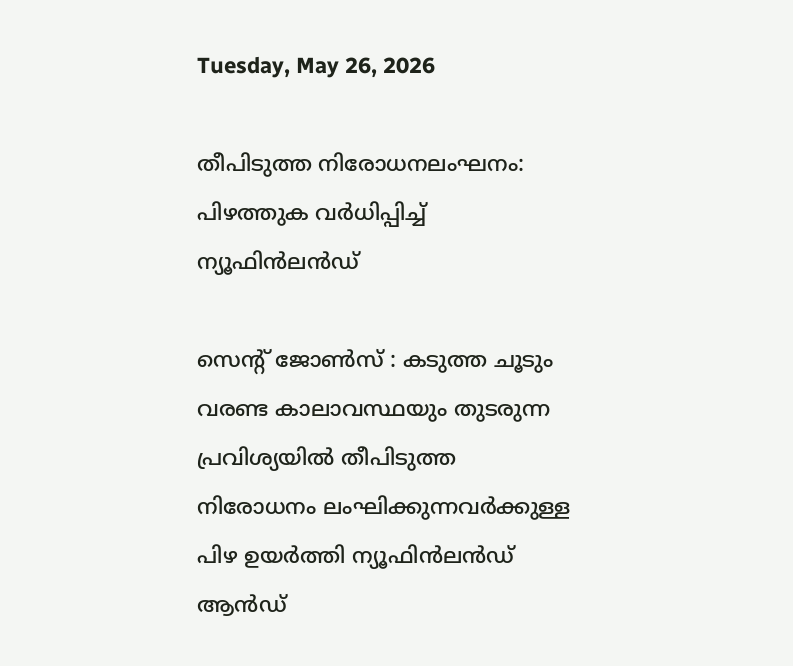Tuesday, May 26, 2026

തീപിടുത്ത നിരോധനലംഘനം: പിഴത്തുക വർധിപ്പിച്ച് ന്യൂഫിൻലൻഡ്

സെൻ്റ് ജോൺസ് : കടുത്ത ചൂടും വരണ്ട കാലാവസ്ഥയും തുടരുന്ന പ്രവിശ്യയിൽ തീപിടുത്ത നിരോധനം ലംഘിക്കുന്നവർക്കുള്ള പിഴ ഉയർത്തി ന്യൂഫിൻലൻഡ് ആൻഡ്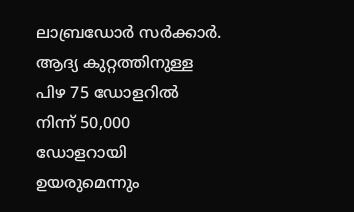ലാബ്രഡോർ സർക്കാർ. ആദ്യ കുറ്റത്തിനുള്ള പിഴ 75 ഡോളറിൽ നിന്ന് 50,000 ഡോളറായി ഉയരുമെന്നും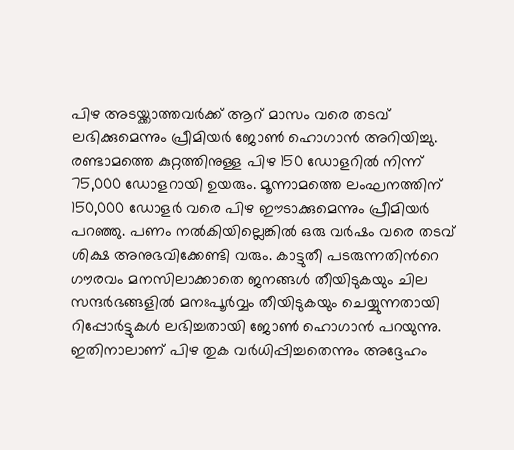പിഴ അടയ്ക്കാത്തവർക്ക് ആറ് മാസം വരെ തടവ് ലഭിക്കുമെന്നും പ്രീമിയർ ജോൺ ഹൊഗാൻ അറിയിച്ചു. രണ്ടാമത്തെ കുറ്റത്തിനുള്ള പിഴ 150 ഡോളറിൽ നിന്ന് 75,000 ഡോളറായി ഉയരും. മൂന്നാമത്തെ ലംഘനത്തിന് 150,000 ഡോളർ വരെ പിഴ ഈടാക്കുമെന്നും പ്രീമിയർ പറഞ്ഞു. പണം നൽകിയില്ലെങ്കിൽ ഒരു വർഷം വരെ തടവ് ശിക്ഷ അനുഭവിക്കേണ്ടി വരും. കാട്ടുതീ പടരുന്നതിന്‍റെ ഗൗരവം മനസിലാക്കാതെ ജനങ്ങൾ തീയിടുകയും ചില സന്ദർഭങ്ങളിൽ മനഃപൂർവ്വം തീയിടുകയും ചെയ്യുന്നതായി റിപ്പോർട്ടുകൾ ലഭിച്ചതായി ജോൺ ഹൊഗാൻ പറയുന്നു. ഇതിനാലാണ് പിഴ തുക വർധിപ്പിച്ചതെന്നും അദ്ദേഹം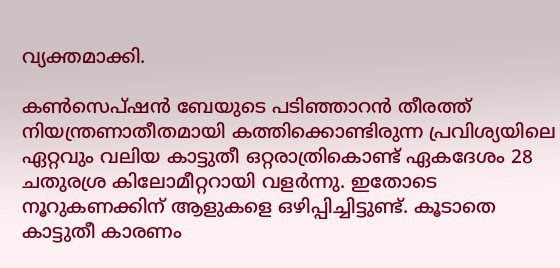വ്യക്തമാക്കി.

കൺസെപ്ഷൻ ബേയുടെ പടിഞ്ഞാറൻ തീരത്ത് നിയന്ത്രണാതീതമായി കത്തിക്കൊണ്ടിരുന്ന പ്രവിശ്യയിലെ ഏറ്റവും വലിയ കാട്ടുതീ ഒറ്റരാത്രികൊണ്ട് ഏകദേശം 28 ചതുരശ്ര കിലോമീറ്ററായി വളർന്നു. ഇതോടെ നൂറുകണക്കിന് ആളുകളെ ഒഴിപ്പിച്ചിട്ടുണ്ട്. കൂടാതെ കാട്ടുതീ കാരണം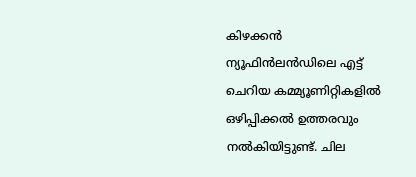കിഴക്കൻ ന്യൂഫിൻലൻഡിലെ എട്ട് ചെറിയ കമ്മ്യൂണിറ്റികളിൽ ഒഴിപ്പിക്കൽ ഉത്തരവും നൽകിയിട്ടുണ്ട്. ചില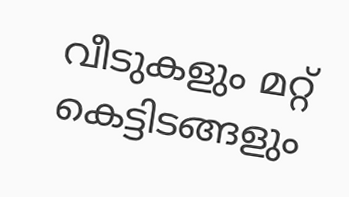വീടുകളും മറ്റ് കെട്ടിടങ്ങളും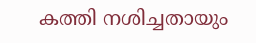കത്തി നശിച്ചതായും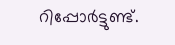റിപ്പോർട്ടുണ്ട്.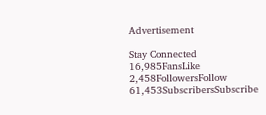Advertisement

Stay Connected
16,985FansLike
2,458FollowersFollow
61,453SubscribersSubscribe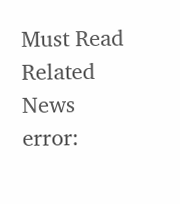Must Read
Related News
error: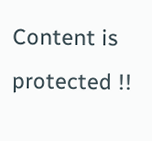Content is protected !!